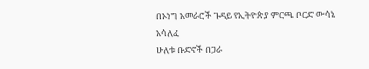በኦነግ አመራሮች ጉዳይ የኢትዮጵያ ምርጫ ቦርድ ውሳኔ አሳለፈ
ሁለቱ ቡድኖች በጋራ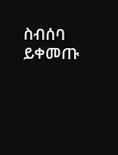ስብሰባ ይቀመጡ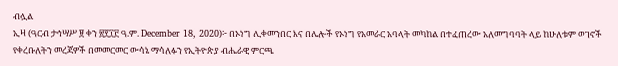ብሏል
ኢዛ (ዓርብ ታኅሣሥ ፱ ቀን ፳፻፲፫ ዓ.ም. December 18, 2020)፦ በኦነግ ሊቀመንበር እና በሌሎች የኦነግ የአመራር አባላት መካከል በተፈጠረው አለመግባባት ላይ ከሁለቱም ወገኖች የቀረቡለትን መረጃዎች በመመርመር ውሳኔ ማሳለፉን የኢትዮጵያ ብሔራዊ ምርጫ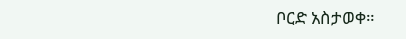ቦርድ አስታወቀ።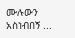ሙሉውን አስነብበኝ ...